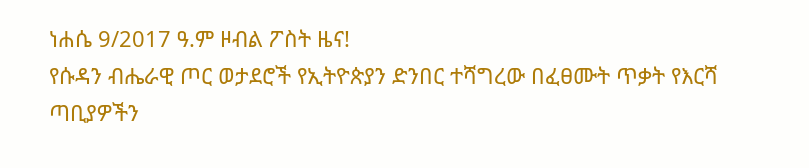ነሐሴ 9/2017 ዓ.ም ዞብል ፖስት ዜና!
የሱዳን ብሔራዊ ጦር ወታደሮች የኢትዮጵያን ድንበር ተሻግረው በፈፀሙት ጥቃት የእርሻ ጣቢያዎችን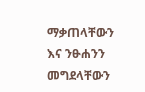ማቃጠላቸውን እና ንፁሐንን መግደላቸውን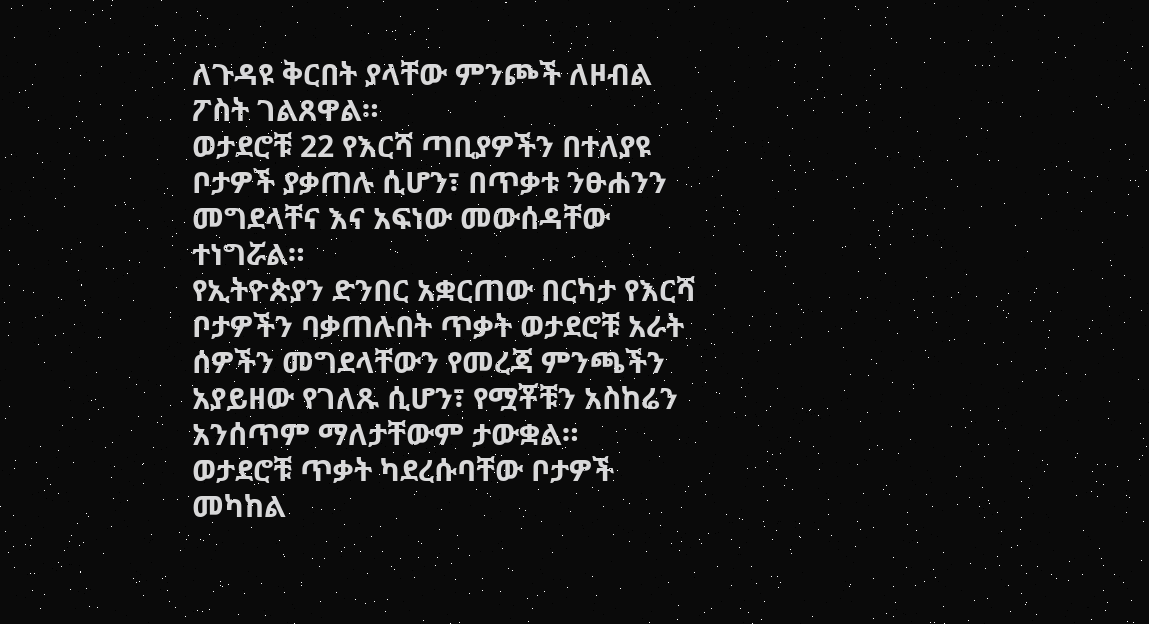ለጉዳዩ ቅርበት ያላቸው ምንጮች ለዞብል ፖስት ገልጸዋል።
ወታደሮቹ 22 የእርሻ ጣቢያዎችን በተለያዩ ቦታዎች ያቃጠሉ ሲሆን፣ በጥቃቱ ንፁሐንን መግደላቸና እና አፍነው መውሰዳቸው ተነግሯል።
የኢትዮጵያን ድንበር አቋርጠው በርካታ የእርሻ ቦታዎችን ባቃጠሉበት ጥቃት ወታደሮቹ አራት ሰዎችን መግደላቸውን የመረጃ ምንጫችን አያይዘው የገለጹ ሲሆን፣ የሟቾቹን አስከሬን አንሰጥም ማለታቸውም ታውቋል።
ወታደሮቹ ጥቃት ካደረሱባቸው ቦታዎች መካከል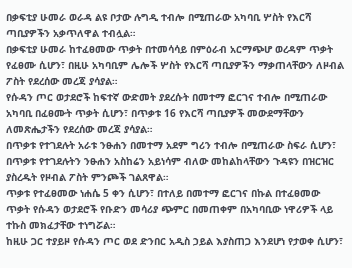በቃፍቲያ ሁመራ ወራዳ ልዩ ቦታው ሉግዲ ተብሎ በሚጠራው አካባቢ ሦስት የእርሻ ጣቢያዎችን አቃጥለዋል ተብሏል።
በቃፍቲያ ሁመራ ከተፈፀመው ጥቃት በተመሳሳይ በምዕራብ አርማጭሆ ወረዳም ጥቃት የፈፀሙ ሲሆን፣ በዚሁ አካባቢም ሌሎች ሦስት የእርሻ ጣቢያዎችን ማቃጠላቸውን ለዞብል ፖስት የደረሰው መረጃ ያሳያል።
የሱዳን ጦር ወታደሮች ከፍተኛ ውድመት ያደረሱት በመተማ ፎርገና ተብሎ በሚጠራው አካባቢ በፈፀሙት ጥቃት ሲሆን፣ በጥቃቱ 16 የእርሻ ጣቢያዎች መውደማቸውን ለመጽሔታችን የደረሰው መረጃ ያሳያል።
በጥቃቱ የተገደሉት አራቱ ንፁሐን በመተማ አደም ግሪን ተብሎ በሚጠራው ስፍራ ሲሆን፣ በጥቃቱ የተገደሉትን ንፁሐን አስከሬን አይነሳም ብለው መከልከላቸውን ጉዳዩን በዝርዝር ያስረዱት የዞብል ፖስት ምንጮች ገልጸዋል።
ጥቃቱ የተፈፀመው ነሐሴ 5 ቀን ሲሆን፣ በተለይ በመተማ ፎርገና በኩል በተፈፀመው ጥቃት የሱዳን ወታደሮች የቡድን መሳሪያ ጭምር በመጠቀም በአካባቢው ነዋሪዎች ላይ ተኩስ መክፈታቸው ተነግሯል።
ከዚሁ ጋር ተያይዞ የሱዳን ጦር ወደ ድንበር አዲስ ኃይል እያስጠጋ እንደሆነ የታወቀ ሲሆን፣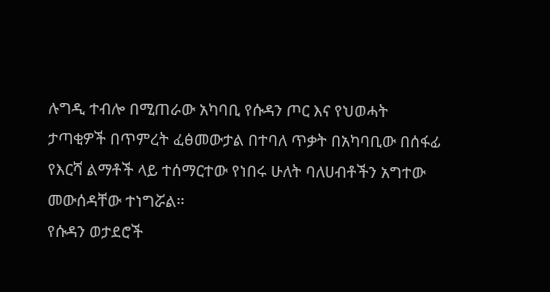ሉግዲ ተብሎ በሚጠራው አካባቢ የሱዳን ጦር እና የህወሓት ታጣቂዎች በጥምረት ፈፅመውታል በተባለ ጥቃት በአካባቢው በሰፋፊ የእርሻ ልማቶች ላይ ተሰማርተው የነበሩ ሁለት ባለሀብቶችን አግተው መውሰዳቸው ተነግሯል።
የሱዳን ወታደሮች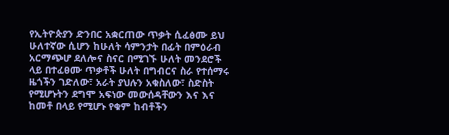የኢትዮጵያን ድንበር አቋርጠው ጥቃት ሲፈፅሙ ይህ ሁለተኛው ሲሆን ከሁለት ሳምንታት በፊት በምዕራብ አርማጭሆ ደለሎና ስናር በሚገኙ ሁለት መንደሮች ላይ በተፈፀሙ ጥቃቶች ሁለት በግብርና ስራ የተሰማሩ ዜጎችን ገድለው፣ አራት ያህሉን አቁስለው፣ ስድስት የሚሆኑትን ደግሞ አፍነው መውሰዳቸውን እና እና ከመቶ በላይ የሚሆኑ የቁም ከብቶችን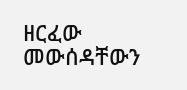ዘርፈው መውሰዳቸውን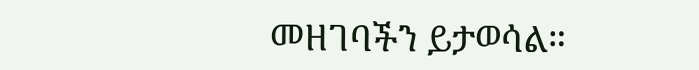መዘገባችን ይታወሳል።